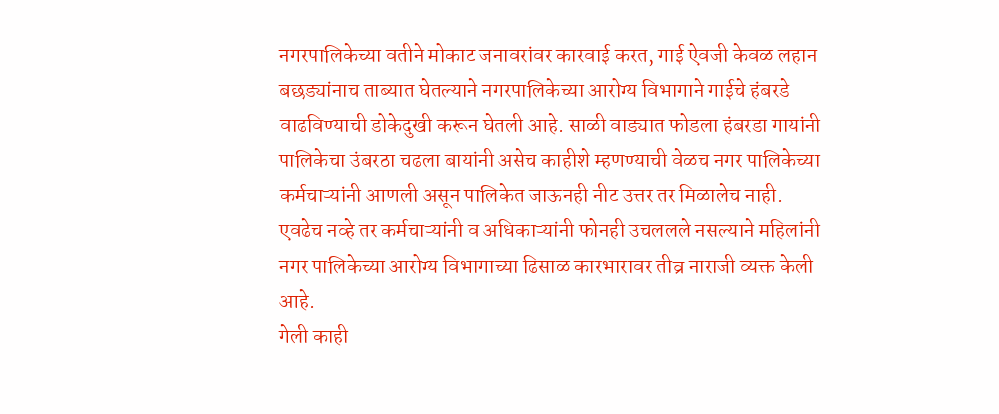नगरपालिकेच्या वतीने मोकाट जनावरांवर कारवाई करत, गाई ऐवजी केवळ लहान बछड्यांनाच ताब्यात घेतल्याने नगरपालिकेच्या आरोग्य विभागाने गाईचे हंबरडे वाढविण्याची डोकेदुखी करून घेतली आहे. साळी वाड्यात फोडला हंबरडा गायांनी पालिकेचा उंबरठा चढला बायांनी असेच काहीशे म्हणण्याची वेळच नगर पालिकेच्या कर्मचाऱ्यांनी आणली असून पालिकेत जाऊनही नीट उत्तर तर मिळालेच नाही. एवढेच नव्हे तर कर्मचाऱ्यांनी व अधिकाऱ्यांनी फोनही उचललले नसल्याने महिलांनी नगर पालिकेच्या आरोग्य विभागाच्या ढिसाळ कारभारावर तीव्र नाराजी व्यक्त केली आहे.
गेली काही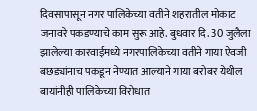दिवसापासून नगर पालिकेच्या वतीने शहरातील मोकाट जनावरे पकडण्याचे काम सुरू आहे. बुधवार दि. 30 जुलैला झालेल्या कारवाईमध्ये नगरपालिकेच्या वतीने गाया ऐवजी बछड्यांनाच पकडून नेण्यात आल्याने गाया बरोबर येथील बायांनीही पालिकेच्या विरोधात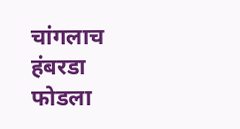चांगलाच हंबरडा फोडला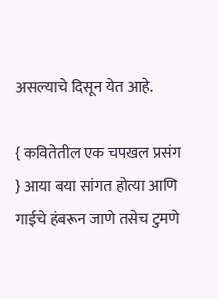असल्याचे दिसून येत आहे.

{ कवितेतील एक चपखल प्रसंग } आया बया सांगत होत्या आणि गाईचे हंबरून जाणे तसेच टुमणे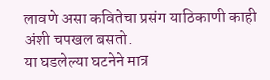लावणे असा कवितेचा प्रसंग याठिकाणी काही अंशी चपखल बसतो.
या घडलेल्या घटनेने मात्र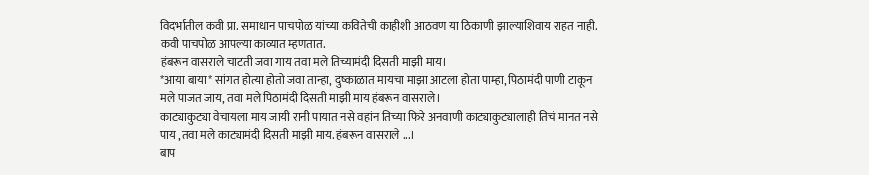विदर्भातील कवी प्रा. समाधान पाचपोळ यांच्या कवितेची काहीशी आठवण या ठिकाणी झाल्याशिवाय राहत नाही. कवी पाचपोळ आपल्या काव्यात म्हणतात.
हंबरून वासराले चाटती जवा गाय तवा मले तिच्यामंदी दिसती माझी माय।
*आया बाया* सांगत होत्या होतो जवा तान्हा, दुष्काळात मायचा माझा आटला होता पाम्हा, पिठामंदी पाणी टाकून मले पाजत जाय, तवा मले पिठामंदी दिसती माझी माय हंबरून वासराले।
काट्याकुट्या वेचायला माय जायी रानी पायात नसे वहांन तिच्या फिरे अनवाणी काट्याकुट्यालाही तिचं मानत नसे पाय ,तवा मले काट्यामंदी दिसती माझी माय. हंबरून वासराले ...।
बाप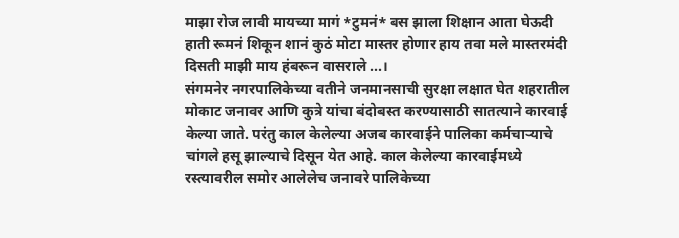माझा रोज लावी मायच्या मागं *टुमनं* बस झाला शिक्षान आता घेऊदी हाती रूमनं शिकून शानं कुठं मोटा मास्तर होणार हाय तवा मले मास्तरमंदी दिसती माझी माय हंबरून वासराले ...।
संगमनेर नगरपालिकेच्या वतीने जनमानसाची सुरक्षा लक्षात घेत शहरातील मोकाट जनावर आणि कुत्रे यांचा बंदोबस्त करण्यासाठी सातत्याने कारवाई केल्या जाते. परंतु काल केलेल्या अजब कारवाईने पालिका कर्मचाऱ्याचे चांगले हसू झाल्याचे दिसून येत आहे. काल केलेल्या कारवाईमध्ये रस्त्यावरील समोर आलेलेच जनावरे पालिकेच्या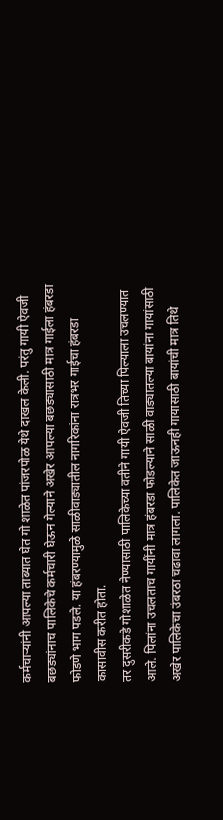कर्मचाऱ्यांनी आपल्या ताब्यात घेत गो शाळेत पांजरपोळ येथे दाखल केली. परंतु गायी ऐवजी बछड्यांनाच पालिकेचे कर्मचारी घेऊन गेल्याने अखेर आपल्या बछड्यासाठी मात्र गाईला हंबरडा फोडणे भाग पडले. या हंबरण्यामुळे साळीवाड्यातील नागरिकांना रात्रभर गाईचा हंबरडा कासावीस करीत होता.
तर दुसरीकडे गोशाळेत नेण्यासाठी पालिकेच्या वतीने गायी ऐवजी तिच्या पिल्याला उचलण्यात आले. पिलांना उचलताच गायींनी मात्र हंबरडा फोडल्याने साळी वाड्यातल्या बायांना गायांसाठी अखेर पालिकेचा उंबरठा चढावा लागला. पालिकेत जाऊनही गायासाठी बायांची मात्र तिथे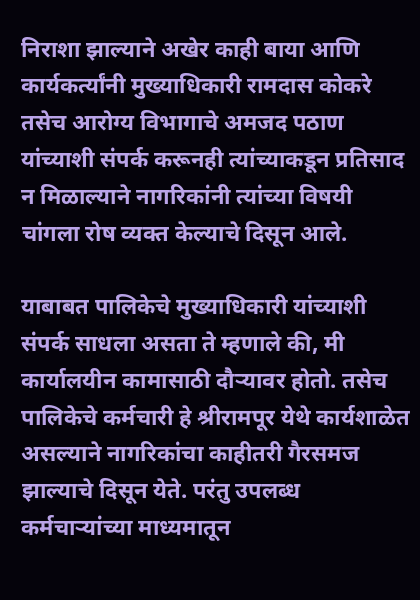निराशा झाल्याने अखेर काही बाया आणि कार्यकर्त्यांनी मुख्याधिकारी रामदास कोकरे तसेच आरोग्य विभागाचे अमजद पठाण यांच्याशी संपर्क करूनही त्यांच्याकडून प्रतिसाद न मिळाल्याने नागरिकांनी त्यांच्या विषयी चांगला रोष व्यक्त केल्याचे दिसून आले.

याबाबत पालिकेचे मुख्याधिकारी यांच्याशी संपर्क साधला असता ते म्हणाले की, मी कार्यालयीन कामासाठी दौऱ्यावर होतो. तसेच पालिकेचे कर्मचारी हे श्रीरामपूर येथे कार्यशाळेत असल्याने नागरिकांचा काहीतरी गैरसमज झाल्याचे दिसून येते. परंतु उपलब्ध कर्मचाऱ्यांच्या माध्यमातून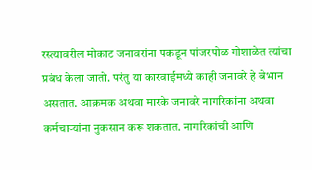रस्त्यावरील मोकाट जनावरांना पकडून पांजरपोळ गोशाळेत त्यांचा प्रबंध केला जातो. परंतु या कारवाईमध्ये काही जनावरे हे बेभान असतात. आक्रमक अथवा मारके जनावरे नागरिकांना अथवा कर्मचाऱ्यांना नुकसान करू शकतात. नागरिकांची आणि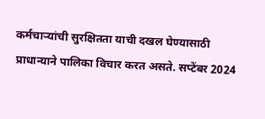कर्मचाऱ्यांची सुरक्षितता याची दखल घेण्यासाठी प्राधान्याने पालिका विचार करत असते. सप्टेंबर 2024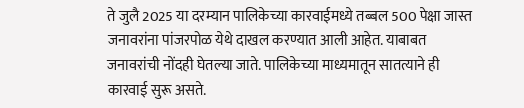ते जुलै 2025 या दरम्यान पालिकेच्या कारवाईमध्ये तब्बल 500 पेक्षा जास्त जनावरांना पांजरपोळ येथे दाखल करण्यात आली आहेत. याबाबत जनावरांची नोंदही घेतल्या जाते. पालिकेच्या माध्यमातून सातत्याने ही कारवाई सुरू असते.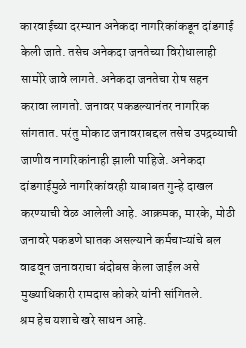कारवाईच्या दरम्यान अनेकदा नागरिकांकडून दांडगाई केली जाते. तसेच अनेकदा जनतेच्या विरोधालाही सामोरे जावे लागते. अनेकदा जनतेचा रोष सहन करावा लागतो. जनावर पकडल्यानंतर नागरिक सांगतात. परंतु मोकाट जनावराबद्दल तसेच उपद्रव्याची जाणीव नागरिकांनाही झाली पाहिजे. अनेकदा दांडगाईमुळे नागरिकांवरही याबाबत गुन्हे दाखल करण्याची वेळ आलेली आहे. आक्रमक, मारके, मोठी जनावरे पकडणे घातक असल्याने कर्मचाऱ्यांचे बल वाढवून जनावराचा बंदोबस केला जाईल असे मुख्याधिकारी रामदास कोकरे यांनी सांगितले.
श्रम हेच यशाचे खरे साधन आहे.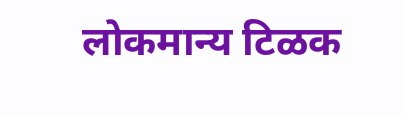लोकमान्य टिळक